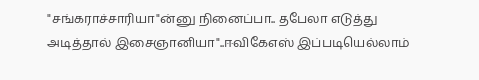"சங்கராச்சாரியா"ன்னு நினைப்பா.. தபேலா எடுத்து அடித்தால் இசைஞானியா"..ஈவிகேஎஸ் இப்படியெல்லாம்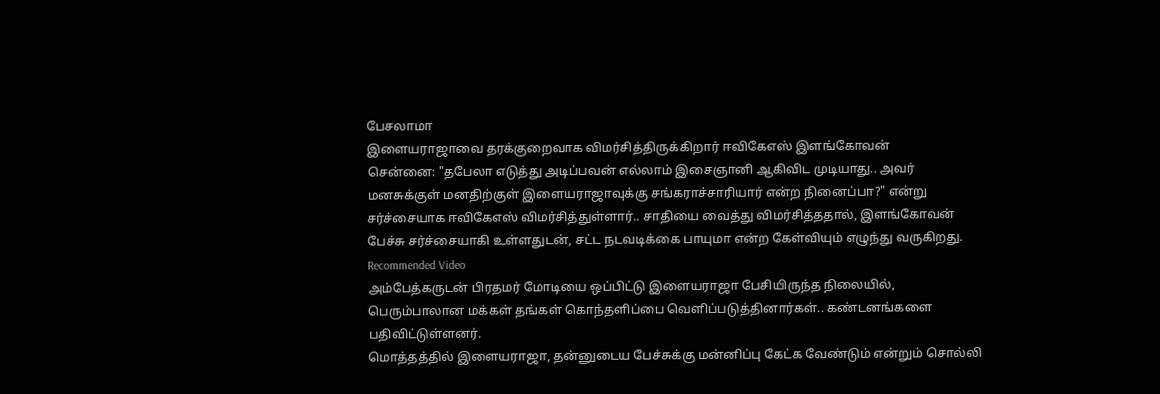பேசலாமா
இளையராஜாவை தரக்குறைவாக விமர்சித்திருக்கிறார் ஈவிகேஎஸ் இளங்கோவன்
சென்னை: "தபேலா எடுத்து அடிப்பவன் எல்லாம் இசைஞானி ஆகிவிட முடியாது.. அவர் மனசுக்குள் மனதிற்குள் இளையராஜாவுக்கு சங்கராச்சாரியார் என்ற நினைப்பா?" என்று சர்ச்சையாக ஈவிகேஎஸ் விமர்சித்துள்ளார்.. சாதியை வைத்து விமர்சித்ததால், இளங்கோவன் பேச்சு சர்ச்சையாகி உள்ளதுடன், சட்ட நடவடிக்கை பாயுமா என்ற கேள்வியும் எழுந்து வருகிறது.
Recommended Video
அம்பேத்கருடன் பிரதமர் மோடியை ஒப்பிட்டு இளையராஜா பேசியிருந்த நிலையில், பெரும்பாலான மக்கள் தங்கள் கொந்தளிப்பை வெளிப்படுத்தினார்கள்.. கண்டனங்களை பதிவிட்டுள்ளனர்.
மொத்தத்தில் இளையராஜா, தன்னுடைய பேச்சுக்கு மன்னிப்பு கேட்க வேண்டும் என்றும் சொல்லி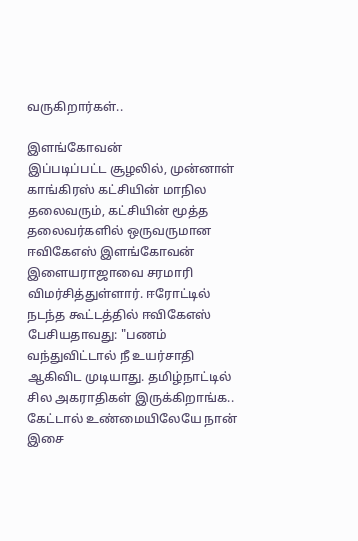வருகிறார்கள்..

இளங்கோவன்
இப்படிப்பட்ட சூழலில், முன்னாள் காங்கிரஸ் கட்சியின் மாநில தலைவரும், கட்சியின் மூத்த தலைவர்களில் ஒருவருமான ஈவிகேஎஸ் இளங்கோவன் இளையராஜாவை சரமாரி விமர்சித்துள்ளார். ஈரோட்டில் நடந்த கூட்டத்தில் ஈவிகேஎஸ் பேசியதாவது: "பணம் வந்துவிட்டால் நீ உயர்சாதி ஆகிவிட முடியாது. தமிழ்நாட்டில் சில அகராதிகள் இருக்கிறாங்க.. கேட்டால் உண்மையிலேயே நான் இசை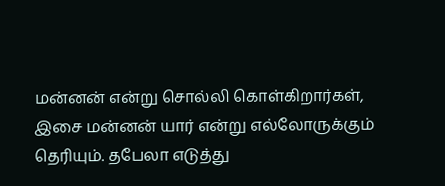மன்னன் என்று சொல்லி கொள்கிறார்கள், இசை மன்னன் யார் என்று எல்லோருக்கும் தெரியும். தபேலா எடுத்து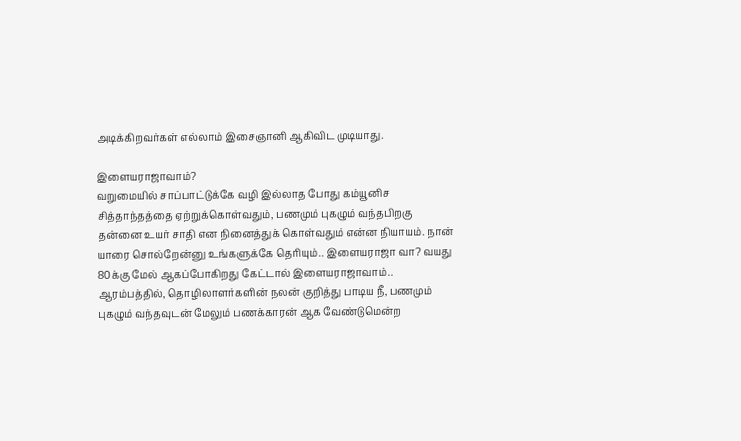அடிக்கிறவர்கள் எல்லாம் இசைஞானி ஆகிவிட முடியாது.

இளையராஜாவாம்?
வறுமையில் சாப்பாட்டுக்கே வழி இல்லாத போது கம்யூனிச சித்தாந்தத்தை ஏற்றுக்கொள்வதும், பணமும் புகழும் வந்தபிறகு தன்னை உயர் சாதி என நினைத்துக் கொள்வதும் என்ன நியாயம். நான் யாரை சொல்றேன்னு உங்களுக்கே தெரியும்.. இளையராஜா வா? வயது 80க்கு மேல் ஆகப்போகிறது கேட்டால் இளையராஜாவாம்.. ஆரம்பத்தில், தொழிலாளர்களின் நலன் குறித்து பாடிய நீ, பணமும் புகழும் வந்தவுடன் மேலும் பணக்காரன் ஆக வேண்டுமென்ற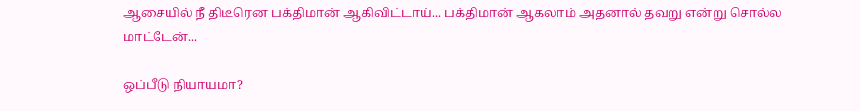ஆசையில் நீ திடீரென பக்திமான் ஆகிவிட்டாய்... பக்திமான் ஆகலாம் அதனால் தவறு என்று சொல்ல மாட்டேன்...

ஒப்பீடு நியாயமா?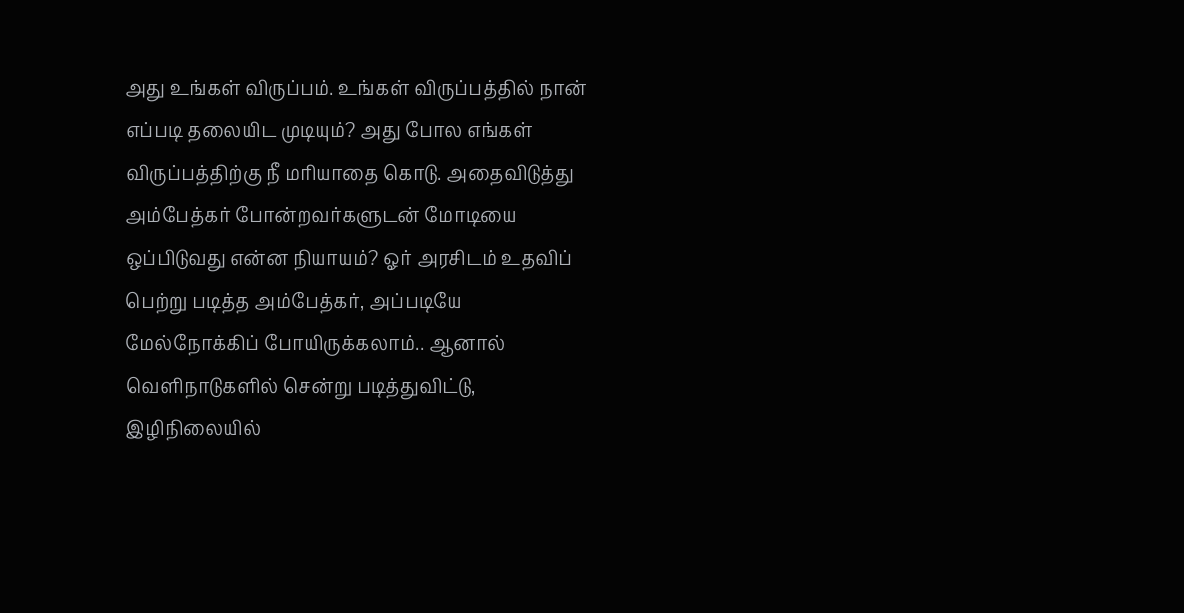அது உங்கள் விருப்பம். உங்கள் விருப்பத்தில் நான் எப்படி தலையிட முடியும்? அது போல எங்கள் விருப்பத்திற்கு நீ மரியாதை கொடு. அதைவிடுத்து அம்பேத்கர் போன்றவர்களுடன் மோடியை ஒப்பிடுவது என்ன நியாயம்? ஓர் அரசிடம் உதவிப் பெற்று படித்த அம்பேத்கர், அப்படியே மேல்நோக்கிப் போயிருக்கலாம்.. ஆனால் வெளிநாடுகளில் சென்று படித்துவிட்டு, இழிநிலையில்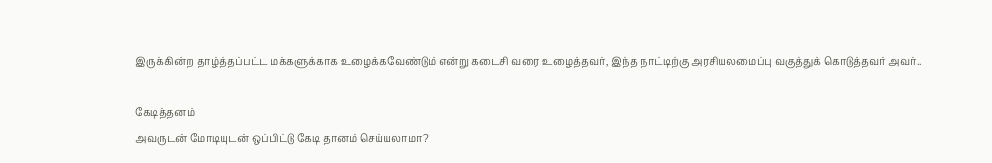இருக்கின்ற தாழ்த்தப்பட்ட மக்களுக்காக உழைக்கவேண்டும் என்று கடைசி வரை உழைத்தவர், இந்த நாட்டிற்கு அரசியலமைப்பு வகுத்துக் கொடுத்தவர் அவர்..

கேடித்தனம்
அவருடன் மோடியுடன் ஒப்பிட்டு கேடி தானம் செய்யலாமா?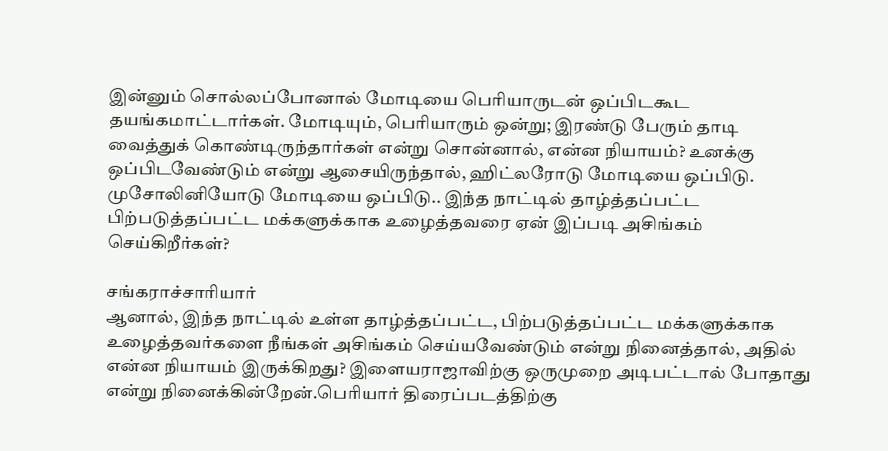இன்னும் சொல்லப்போனால் மோடியை பெரியாருடன் ஒப்பிடகூட தயங்கமாட்டார்கள். மோடியும், பெரியாரும் ஒன்று; இரண்டு பேரும் தாடி வைத்துக் கொண்டிருந்தார்கள் என்று சொன்னால், என்ன நியாயம்? உனக்கு ஒப்பிடவேண்டும் என்று ஆசையிருந்தால், ஹிட்லரோடு மோடியை ஒப்பிடு. முசோலினியோடு மோடியை ஒப்பிடு.. இந்த நாட்டில் தாழ்த்தப்பட்ட பிற்படுத்தப்பட்ட மக்களுக்காக உழைத்தவரை ஏன் இப்படி அசிங்கம் செய்கிறீர்கள்?

சங்கராச்சாரியார்
ஆனால், இந்த நாட்டில் உள்ள தாழ்த்தப்பட்ட, பிற்படுத்தப்பட்ட மக்களுக்காக உழைத்தவர்களை நீங்கள் அசிங்கம் செய்யவேண்டும் என்று நினைத்தால், அதில் என்ன நியாயம் இருக்கிறது? இளையராஜாவிற்கு ஒருமுறை அடிபட்டால் போதாது என்று நினைக்கின்றேன்.பெரியார் திரைப்படத்திற்கு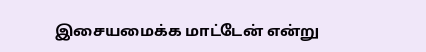இசையமைக்க மாட்டேன் என்று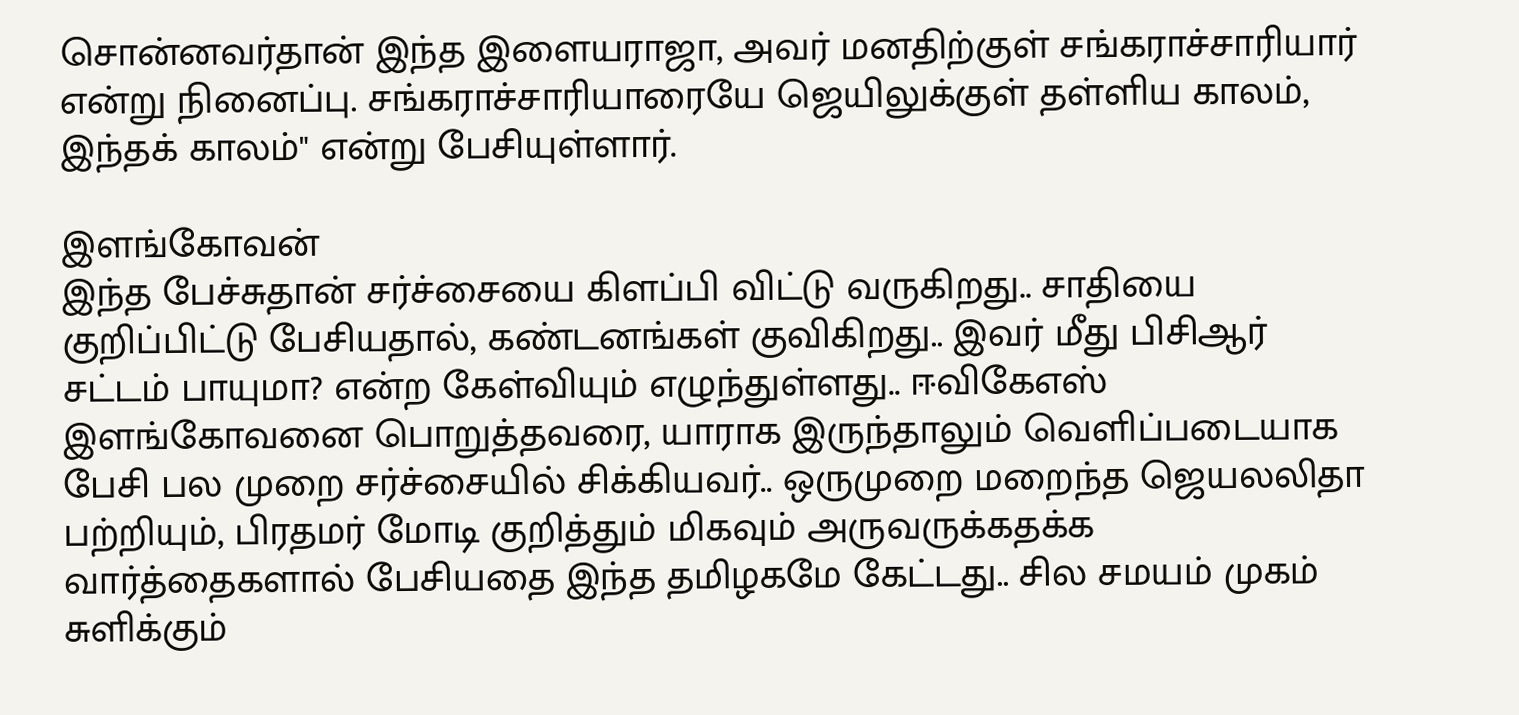சொன்னவர்தான் இந்த இளையராஜா, அவர் மனதிற்குள் சங்கராச்சாரியார் என்று நினைப்பு. சங்கராச்சாரியாரையே ஜெயிலுக்குள் தள்ளிய காலம், இந்தக் காலம்" என்று பேசியுள்ளார்.

இளங்கோவன்
இந்த பேச்சுதான் சர்ச்சையை கிளப்பி விட்டு வருகிறது.. சாதியை குறிப்பிட்டு பேசியதால், கண்டனங்கள் குவிகிறது.. இவர் மீது பிசிஆர் சட்டம் பாயுமா? என்ற கேள்வியும் எழுந்துள்ளது.. ஈவிகேஎஸ் இளங்கோவனை பொறுத்தவரை, யாராக இருந்தாலும் வெளிப்படையாக பேசி பல முறை சர்ச்சையில் சிக்கியவர்.. ஒருமுறை மறைந்த ஜெயலலிதா பற்றியும், பிரதமர் மோடி குறித்தும் மிகவும் அருவருக்கதக்க வார்த்தைகளால் பேசியதை இந்த தமிழகமே கேட்டது.. சில சமயம் முகம் சுளிக்கும்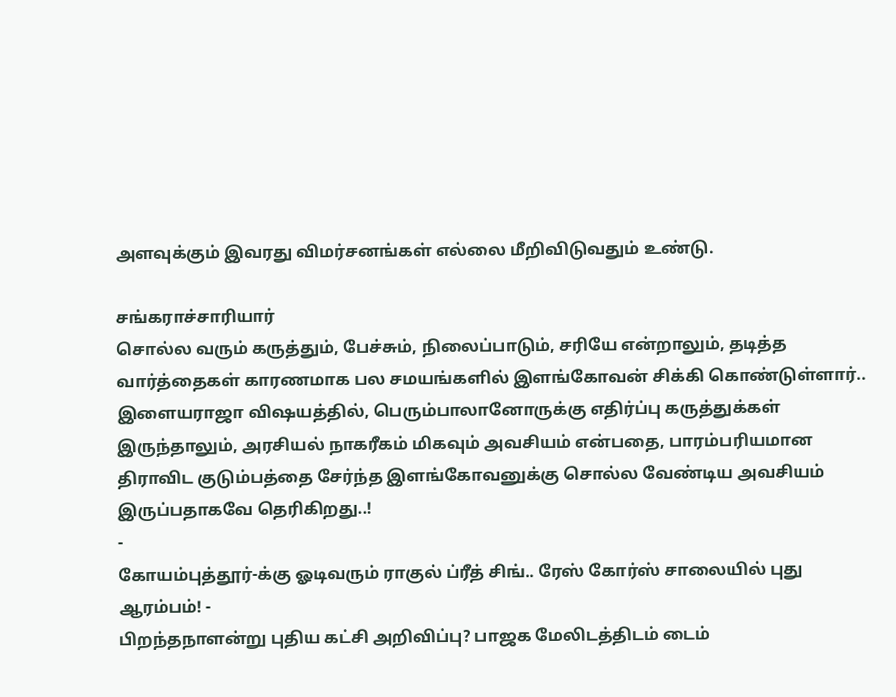அளவுக்கும் இவரது விமர்சனங்கள் எல்லை மீறிவிடுவதும் உண்டு.

சங்கராச்சாரியார்
சொல்ல வரும் கருத்தும், பேச்சும், நிலைப்பாடும், சரியே என்றாலும், தடித்த வார்த்தைகள் காரணமாக பல சமயங்களில் இளங்கோவன் சிக்கி கொண்டுள்ளார்.. இளையராஜா விஷயத்தில், பெரும்பாலானோருக்கு எதிர்ப்பு கருத்துக்கள் இருந்தாலும், அரசியல் நாகரீகம் மிகவும் அவசியம் என்பதை, பாரம்பரியமான திராவிட குடும்பத்தை சேர்ந்த இளங்கோவனுக்கு சொல்ல வேண்டிய அவசியம் இருப்பதாகவே தெரிகிறது..!
-
கோயம்புத்தூர்-க்கு ஓடிவரும் ராகுல் ப்ரீத் சிங்.. ரேஸ் கோர்ஸ் சாலையில் புது ஆரம்பம்! -
பிறந்தநாளன்று புதிய கட்சி அறிவிப்பு? பாஜக மேலிடத்திடம் டைம்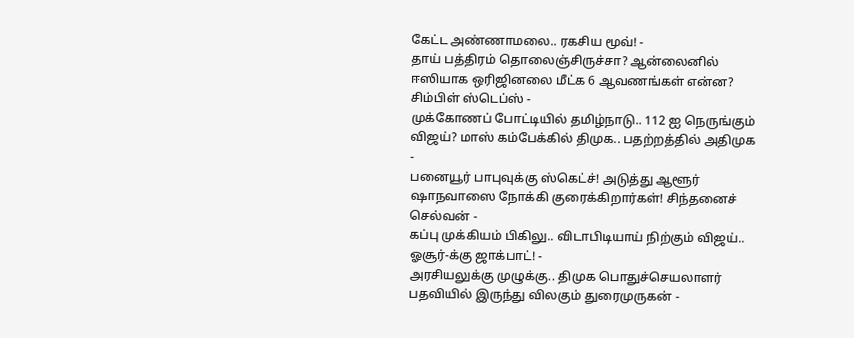கேட்ட அண்ணாமலை.. ரகசிய மூவ்! -
தாய் பத்திரம் தொலைஞ்சிருச்சா? ஆன்லைனில் ஈஸியாக ஒரிஜினலை மீட்க 6 ஆவணங்கள் என்ன? சிம்பிள் ஸ்டெப்ஸ் -
முக்கோணப் போட்டியில் தமிழ்நாடு.. 112 ஐ நெருங்கும் விஜய்? மாஸ் கம்பேக்கில் திமுக.. பதற்றத்தில் அதிமுக -
பனையூர் பாபுவுக்கு ஸ்கெட்ச்! அடுத்து ஆளூர் ஷாநவாஸை நோக்கி குரைக்கிறார்கள்! சிந்தனைச் செல்வன் -
கப்பு முக்கியம் பிகிலு.. விடாபிடியாய் நிற்கும் விஜய்.. ஓசூர்-க்கு ஜாக்பாட்! -
அரசியலுக்கு முழுக்கு.. திமுக பொதுச்செயலாளர் பதவியில் இருந்து விலகும் துரைமுருகன் -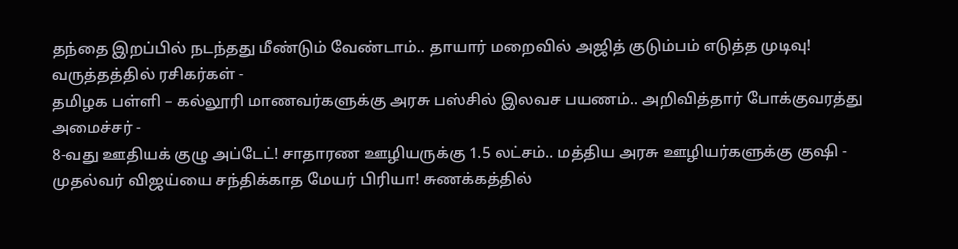தந்தை இறப்பில் நடந்தது மீண்டும் வேண்டாம்.. தாயார் மறைவில் அஜித் குடும்பம் எடுத்த முடிவு! வருத்தத்தில் ரசிகர்கள் -
தமிழக பள்ளி – கல்லூரி மாணவர்களுக்கு அரசு பஸ்சில் இலவச பயணம்.. அறிவித்தார் போக்குவரத்து அமைச்சர் -
8-வது ஊதியக் குழு அப்டேட்! சாதாரண ஊழியருக்கு 1.5 லட்சம்.. மத்திய அரசு ஊழியர்களுக்கு குஷி -
முதல்வர் விஜய்யை சந்திக்காத மேயர் பிரியா! சுணக்கத்தில்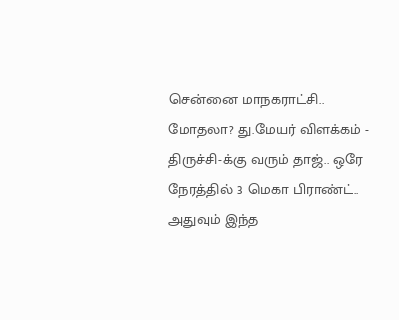சென்னை மாநகராட்சி.. மோதலா? து.மேயர் விளக்கம் -
திருச்சி-க்கு வரும் தாஜ்.. ஒரே நேரத்தில் 3 மெகா பிராண்ட்.. அதுவும் இந்த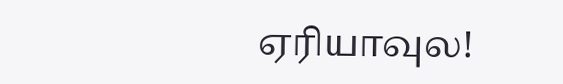ஏரியாவுல!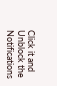Click it and Unblock the Notifications